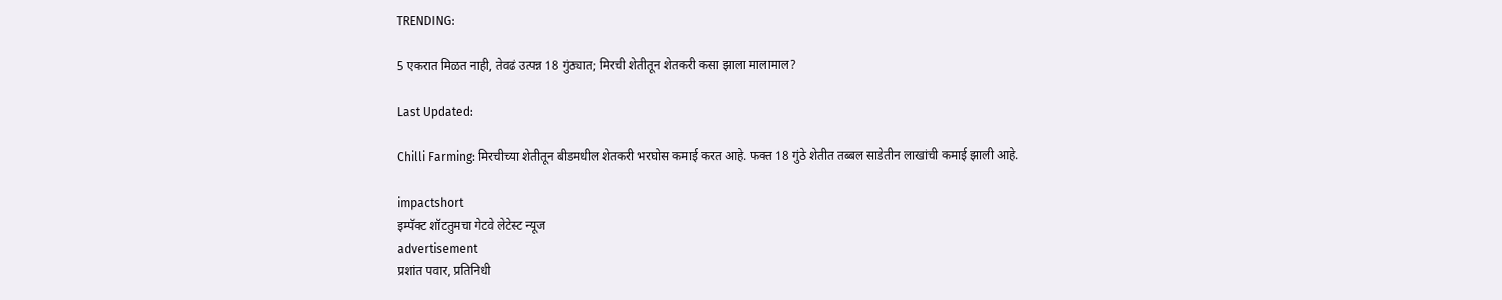TRENDING:

5 एकरात मिळत नाही, तेवढं उत्पन्न 18 गुंठ्यात; मिरची शेतीतून शेतकरी कसा झाला मालामाल?

Last Updated:

Chilli Farming: मिरचीच्या शेतीतून बीडमधील शेतकरी भरघोस कमाई करत आहे. फक्त 18 गुंठे शेतीत तब्बल साडेतीन लाखांची कमाई झाली आहे.

impactshort
इम्पॅक्ट शॉटतुमचा गेटवे लेटेस्ट न्यूज
advertisement
प्रशांत पवार, प्रतिनिधी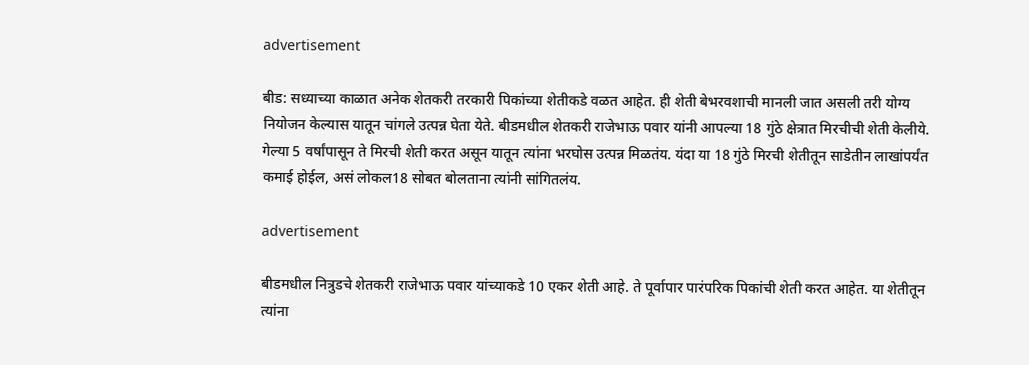advertisement

बीड: सध्याच्या काळात अनेक शेतकरी तरकारी पिकांच्या शेतीकडे वळत आहेत. ही शेती बेभरवशाची मानली जात असली तरी योग्य नियोजन केल्यास यातून चांगले उत्पन्न घेता येते. बीडमधील शेतकरी राजेभाऊ पवार यांनी आपल्या 18 गुंठे क्षेत्रात मिरचीची शेती केलीये. गेल्या 5 वर्षांपासून ते मिरची शेती करत असून यातून त्यांना भरघोस उत्पन्न मिळतंय. यंदा या 18 गुंठे मिरची शेतीतून साडेतीन लाखांपर्यंत कमाई होईल, असं लोकल18 सोबत बोलताना त्यांनी सांगितलंय.

advertisement

बीडमधील नित्रुडचे शेतकरी राजेभाऊ पवार यांच्याकडे 10 एकर शेती आहे. ते पूर्वापार पारंपरिक पिकांची शेती करत आहेत. या शेतीतून त्यांना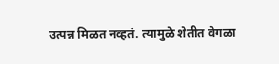उत्पन्न मिळत नव्हतं. त्यामुळे शेतीत वेगळा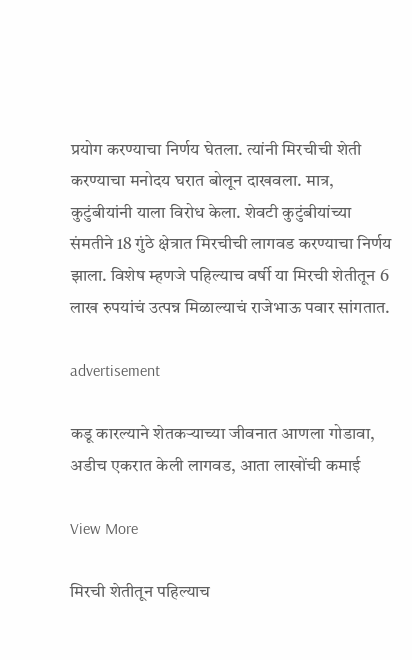प्रयोग करण्याचा निर्णय घेतला. त्यांनी मिरचीची शेती करण्याचा मनोदय घरात बोलून दाखवला. मात्र, कुटुंबीयांनी याला विरोध केला. शेवटी कुटुंबीयांच्या संमतीने 18 गुंठे क्षेत्रात मिरचीची लागवड करण्याचा निर्णय झाला. विशेष म्हणजे पहिल्याच वर्षी या मिरची शेतीतून 6 लाख रुपयांचं उत्पन्न मिळाल्याचं राजेभाऊ पवार सांगतात.

advertisement

कडू कारल्याने शेतकऱ्याच्या जीवनात आणला गोडावा, अडीच एकरात केली लागवड, आता लाखोंची कमाई

View More

मिरची शेतीतून पहिल्याच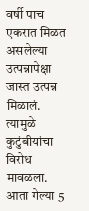वर्षी पाच एकरात मिळत असलेल्या उत्पन्नापेक्षा जास्त उत्पन्न मिळालं. त्यामुळे कुटुंबीयांचा विरोध मावळला. आता गेल्या 5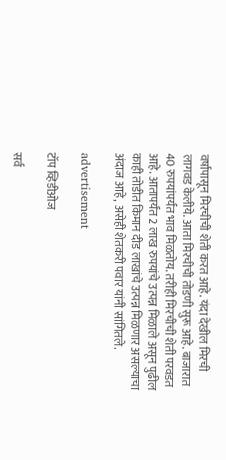वर्षांपासून मिरचीची शेती करत आहे. यंदा देखील मिरची लागवड केलीये. आता मिरचीची तोडणी सुरू आहे. बाजारात 40 रुपयांपर्यंत भाव मिळतोय. तरीही मिरचीची शेती परवडत आहे. आतापर्यंत 2 लाख रुपयांचे उत्पन्न मिळाले असून पुढील काही तोडीत किमान दीड लाखांचे उत्पन्न मिळणार असल्याचा अंदाज आहे, असेही शेतकरी पवार यांनी सांगितले.

advertisement

टॉप व्हिडीओज

सर्व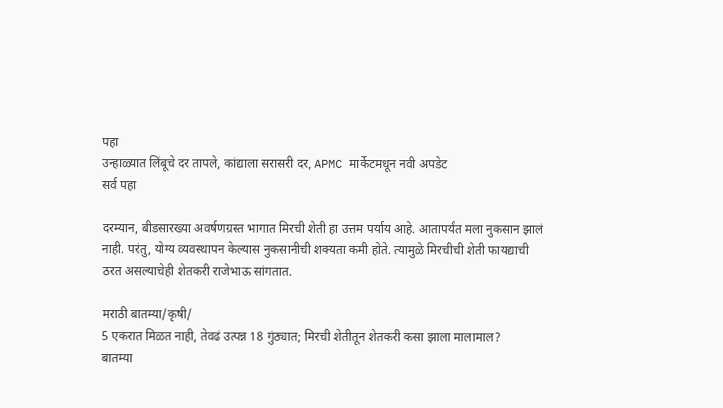पहा
उन्हाळ्यात लिंबूचे दर तापले, कांद्याला सरासरी दर, APMC मार्केटमधून नवी अपडेट
सर्व पहा

दरम्यान, बीडसारख्या अवर्षणग्रस्त भागात मिरची शेती हा उत्तम पर्याय आहे. आतापर्यंत मला नुकसान झालं नाही. परंतु, योग्य व्यवस्थापन केल्यास नुकसानीची शक्यता कमी होते. त्यामुळे मिरचीची शेती फायद्याची ठरत असल्याचेही शेतकरी राजेभाऊ सांगतात.

मराठी बातम्या/कृषी/
5 एकरात मिळत नाही, तेवढं उत्पन्न 18 गुंठ्यात; मिरची शेतीतून शेतकरी कसा झाला मालामाल?
बातम्या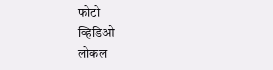फोटो
व्हिडिओ
लोकल